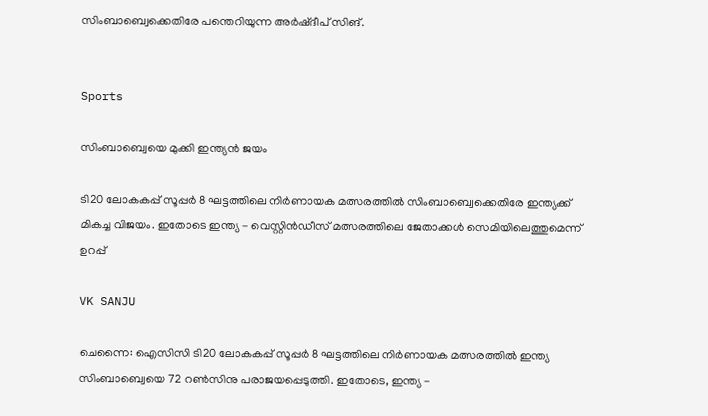സിംബാബ്വെക്കെതിരേ പന്തെറിയുന്ന അർഷ്ദീപ് സിങ്.


Sports

സിംബാബ്വെയെ മുക്കി ഇന്ത്യൻ ജയം

ടി20 ലോകകപ്പ് സൂപ്പർ 8 ഘട്ടത്തിലെ നിർണായക മത്സരത്തിൽ സിംബാബ്വെക്കെതിരേ ഇന്ത്യക്ക് മികച്ച വിജയം. ഇതോടെ ഇന്ത്യ - വെസ്റ്റിൻഡീസ് മത്സരത്തിലെ ജേതാക്കൾ സെമിയിലെത്തുമെന്ന് ഉറപ്പ്

VK SANJU

ചെന്നൈ: ഐസിസി ടി20 ലോകകപ്പ് സൂപ്പർ 8 ഘട്ടത്തിലെ നിർണായക മത്സരത്തിൽ ഇന്ത്യ സിംബാബ്വെയെ 72 റൺസിനു പരാജയപ്പെടുത്തി. ഇതോടെ, ഇന്ത്യ -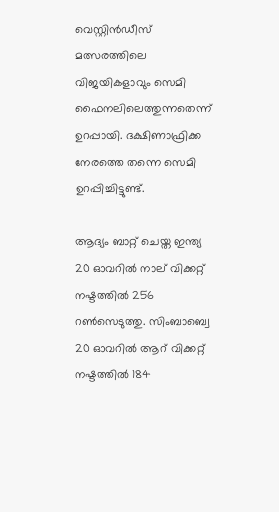വെസ്റ്റിൻഡീസ് മത്സരത്തിലെ വിജയികളാവും സെമി ഫൈനലിലെത്തുന്നതെന്ന് ഉറപ്പായി. ദക്ഷിണാഫ്രിക്ക നേരത്തെ തന്നെ സെമി ഉറപ്പിച്ചിട്ടുണ്ട്.

ആദ്യം ബാറ്റ് ചെയ്ത ഇന്ത്യ 20 ഓവറിൽ നാല് വിക്കറ്റ് നഷ്ടത്തിൽ 256 റൺസെടുത്തു. സിംബാബ്വെ 20 ഓവറിൽ ആറ് വിക്കറ്റ് നഷ്ടത്തിൽ 184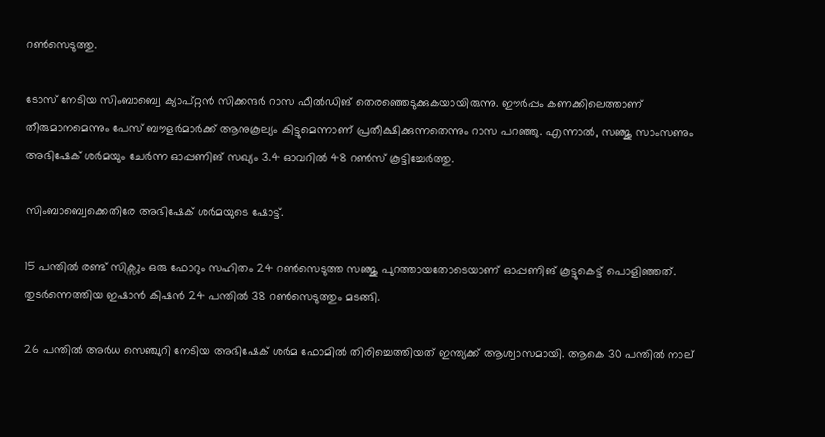റൺസെടുത്തു.

ടോസ് നേടിയ സിംബാബ്വെ ക്യാപ്റ്റൻ സിക്കന്ദർ റാസ ഫീൽഡിങ് തെരഞ്ഞെടുക്കുകയായിരുന്നു. ഈർപ്പം കണക്കിലെത്താണ് തീരുമാനമെന്നും പേസ് ബൗളർമാർക്ക് ആനുകൂല്യം കിട്ടുമെന്നാണ് പ്രതീക്ഷിക്കുന്നതെന്നും റാസ പറഞ്ഞു. എന്നാൽ, സഞ്ജു സാംസണും അഭിഷേക് ശർമയും ചേർന്ന ഓപ്പണിങ് സഖ്യം 3.4 ഓവറിൽ 48 റൺസ് കൂട്ടിച്ചേർത്തു.

സിംബാബ്വെക്കെതിരേ അഭിഷേക് ശർമയുടെ ഷോട്ട്.

15 പന്തിൽ രണ്ട് സിക്സും ഒരു ഫോറും സഹിതം 24 റൺസെടുത്ത സഞ്ജു പുറത്തായതോടെയാണ് ഓപ്പണിങ് കൂട്ടുകെട്ട് പൊളിഞ്ഞത്. തുടർന്നെത്തിയ ഇഷാൻ കിഷൻ 24 പന്തിൽ 38 റൺസെടുത്തും മടങ്ങി.

26 പന്തിൽ അർധ സെഞ്ചുറി നേടിയ അഭിഷേക് ശർമ ഫോമിൽ തിരിച്ചെത്തിയത് ഇന്ത്യക്ക് ആശ്വാസമായി. ആകെ 30 പന്തിൽ നാല്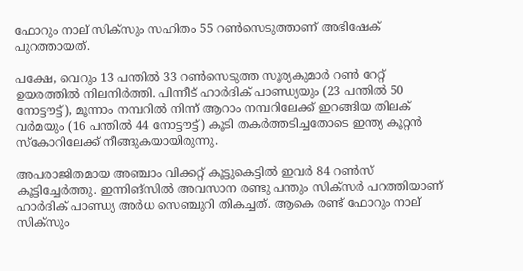ഫോറും നാല് സിക്സും സഹിതം 55 റൺസെടുത്താണ് അഭിഷേക് പുറത്തായത്.

പക്ഷേ, വെറും 13 പന്തിൽ 33 റൺസെടുത്ത സൂര്യകുമാർ റൺ റേറ്റ് ഉയരത്തിൽ നിലനിർത്തി. പിന്നീട് ഹാർദിക് പാണ്ഡ്യയും (23 പന്തിൽ 50 നോട്ടൗട്ട്), മൂന്നാം നമ്പറിൽ നിന്ന് ആറാം നമ്പറിലേക്ക് ഇറങ്ങിയ തിലക് വർമയും (16 പന്തിൽ 44 നോട്ടൗട്ട്) കൂടി തകർത്തടിച്ചതോടെ ഇന്ത്യ കൂറ്റൻ സ്കോറിലേക്ക് നീങ്ങുകയായിരുന്നു.

അപരാജിതമായ അഞ്ചാം വിക്കറ്റ് കൂട്ടുകെട്ടിൽ ഇവർ 84 റൺസ് കൂട്ടിച്ചേർത്തു. ഇന്നിങ്സിൽ അവസാന രണ്ടു പന്തും സിക്സർ പറത്തിയാണ് ഹാർദിക് പാണ്ഡ്യ അർധ സെഞ്ചുറി തികച്ചത്. ആകെ രണ്ട് ഫോറും നാല് സിക്സും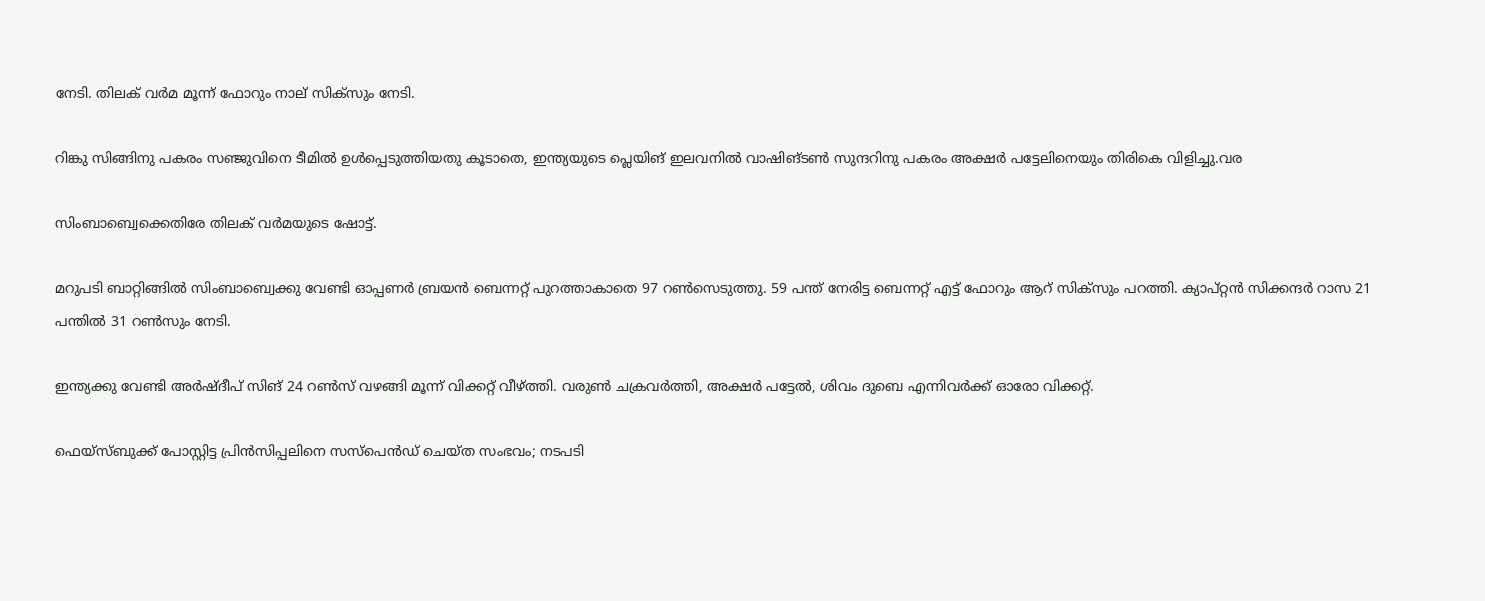നേടി. തിലക് വർമ മൂന്ന് ഫോറും നാല് സിക്സും നേടി.

റിങ്കു സിങ്ങിനു പകരം സഞ്ജുവിനെ ടീമിൽ ഉൾപ്പെടുത്തിയതു കൂടാതെ, ഇന്ത്യയുടെ പ്ലെയിങ് ഇലവനിൽ വാഷിങ്ടൺ സുന്ദറിനു പകരം അക്ഷർ പട്ടേലിനെയും തിരികെ വിളിച്ചു.വര

സിംബാബ്വെക്കെതിരേ തിലക് വർമയുടെ ഷോട്ട്.

മറുപടി ബാറ്റിങ്ങിൽ സിംബാബ്വെക്കു വേണ്ടി ഓപ്പണർ ബ്രയൻ ബെന്നറ്റ് പുറത്താകാതെ 97 റൺസെടുത്തു. 59 പന്ത് നേരിട്ട ബെന്നറ്റ് എട്ട് ഫോറും ആറ് സിക്സും പറത്തി. ക്യാപ്റ്റൻ സിക്കന്ദർ റാസ 21 പന്തിൽ 31 റൺസും നേടി.

ഇന്ത്യക്കു വേണ്ടി അർഷ്ദീപ് സിങ് 24 റൺസ് വഴങ്ങി മൂന്ന് വിക്കറ്റ് വീഴ്ത്തി. വരുൺ ചക്രവർത്തി, അക്ഷർ പട്ടേൽ, ശിവം ദുബെ എന്നിവർക്ക് ഓരോ വിക്കറ്റ്.

ഫെയ്സ്ബുക്ക് പോസ്റ്റിട്ട പ്രിൻസിപ്പലിനെ സസ്പെന്‍ഡ് ചെയ്ത സംഭവം; നടപടി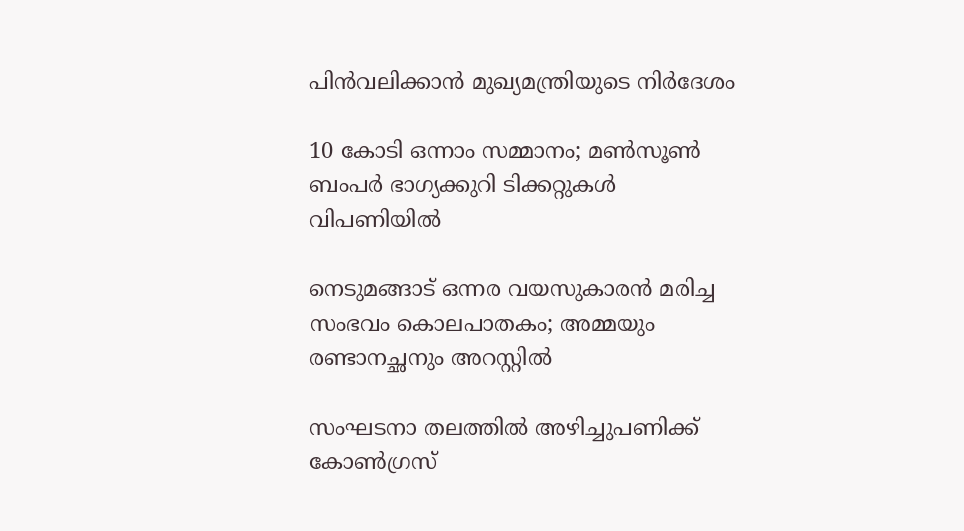പിന്‍വലിക്കാന്‍ മുഖ്യമന്ത്രിയുടെ നിർദേശം

10 കോടി ഒന്നാം സമ്മാനം; മണ്‍സൂണ്‍ ബംപർ ഭാഗ്യക്കുറി ടിക്കറ്റുകള്‍ വിപണിയില്‍

നെടുമങ്ങാട് ഒന്നര വയസുകാരൻ മരിച്ച സംഭവം കൊലപാതകം; അമ്മയും രണ്ടാനച്ഛനും അറസ്റ്റിൽ

സംഘടനാ തലത്തിൽ അഴിച്ചുപണിക്ക് കോൺഗ്രസ്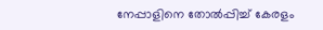നേപ്പാളിനെ തോൽപ്പിച്ച് കേരളം